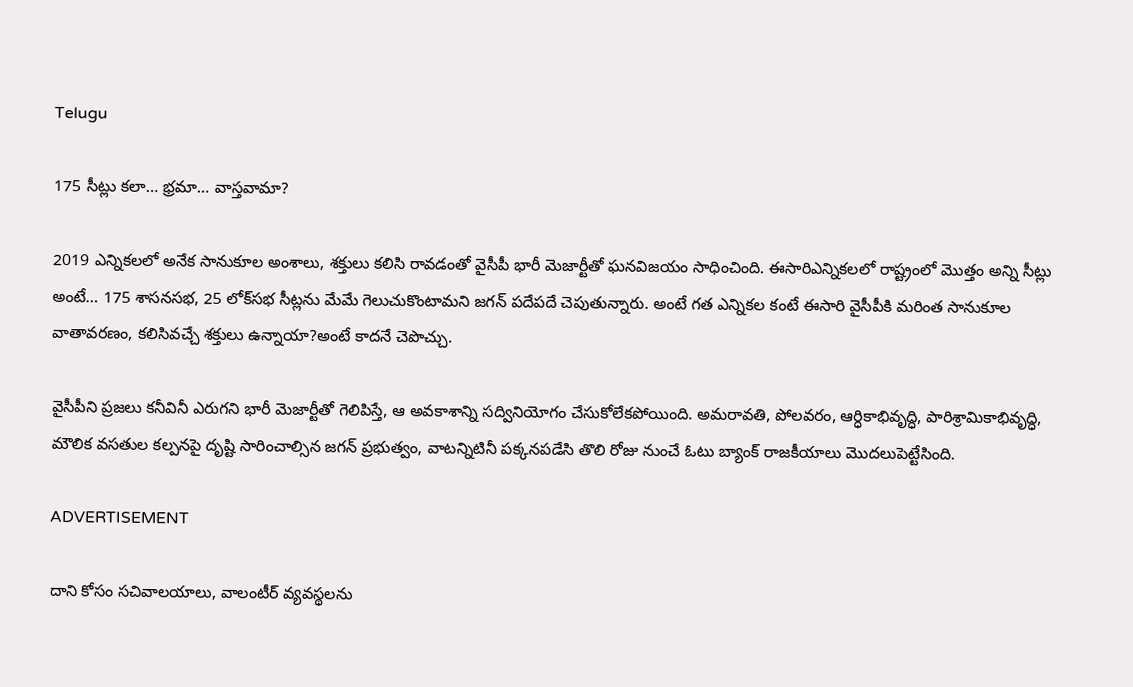Telugu

175 సీట్లు కలా… భ్రమా… వాస్తవామా?

2019 ఎన్నికలలో అనేక సానుకూల అంశాలు, శక్తులు కలిసి రావడంతో వైసీపీ భారీ మెజార్టీతో ఘనవిజయం సాధించింది. ఈసారిఎన్నికలలో రాష్ట్రంలో మొత్తం అన్ని సీట్లు అంటే… 175 శాసనసభ, 25 లోక్‌సభ సీట్లను మేమే గెలుచుకొంటామని జగన్‌ పదేపదే చెపుతున్నారు. అంటే గత ఎన్నికల కంటే ఈసారి వైసీపీకి మరింత సానుకూల వాతావరణం, కలిసివచ్చే శక్తులు ఉన్నాయా?అంటే కాదనే చెపొచ్చు.

వైసీపీని ప్రజలు కనీవినీ ఎరుగని భారీ మెజార్టీతో గెలిపిస్తే, ఆ అవకాశాన్ని సద్వినియోగం చేసుకోలేకపోయింది. అమరావతి, పోలవరం, ఆర్ధికాభివృద్ధి, పారిశ్రామికాభివృద్ధి, మౌలిక వసతుల కల్పనపై దృష్టి సారించాల్సిన జగన్ ప్రభుత్వం, వాటన్నిటినీ పక్కనపడేసి తొలి రోజు నుంచే ఓటు బ్యాంక్ రాజకీయాలు మొదలుపెట్టేసింది.

ADVERTISEMENT

దాని కోసం సచివాలయాలు, వాలంటీర్ వ్యవస్థలను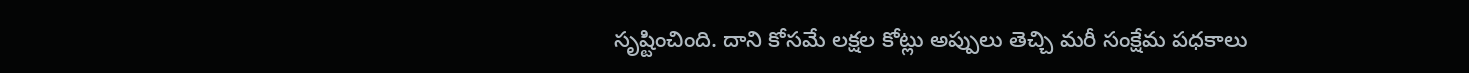సృష్టించింది. దాని కోసమే లక్షల కోట్లు అప్పులు తెచ్చి మరీ సంక్షేమ పధకాలు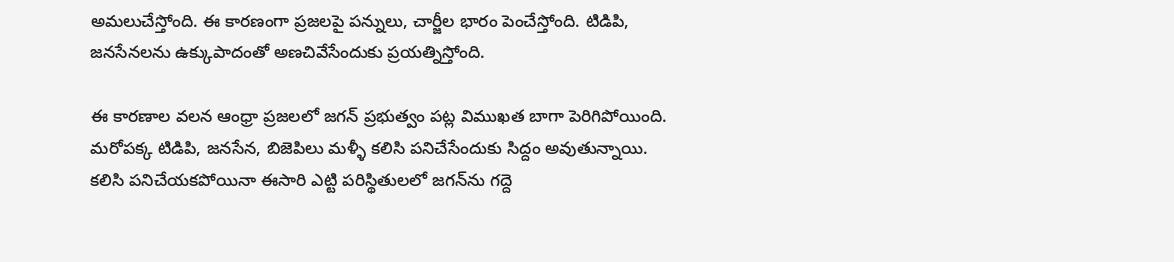అమలుచేస్తోంది. ఈ కారణంగా ప్రజలపై పన్నులు, చార్జీల భారం పెంచేస్తోంది. టిడిపి, జనసేనలను ఉక్కుపాదంతో అణచివేసేందుకు ప్రయత్నిస్తోంది.

ఈ కారణాల వలన ఆంధ్రా ప్రజలలో జగన్ ప్రభుత్వం పట్ల విముఖత బాగా పెరిగిపోయింది. మరోపక్క టిడిపి, జనసేన, బిజెపిలు మళ్ళీ కలిసి పనిచేసేందుకు సిద్దం అవుతున్నాయి. కలిసి పనిచేయకపోయినా ఈసారి ఎట్టి పరిస్థితులలో జగన్‌ను గద్దె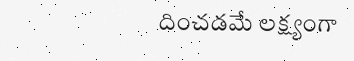దించడమే లక్ష్యంగా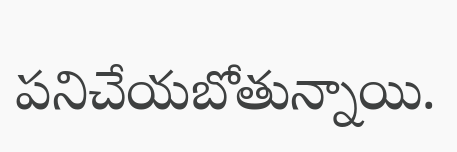పనిచేయబోతున్నాయి.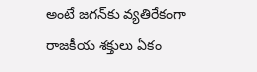అంటే జగన్‌కు వ్యతిరేకంగా రాజకీయ శక్తులు ఏకం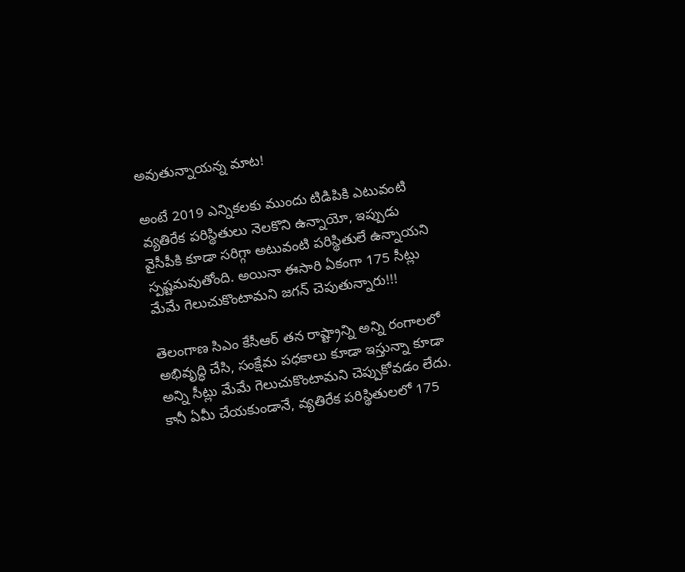అవుతున్నాయన్న మాట!

అంటే 2019 ఎన్నికలకు ముందు టిడిపికి ఎటువంటి వ్యతిరేక పరిస్థితులు నెలకొని ఉన్నాయో, ఇప్పుడు వైసీపీకి కూడా సరిగ్గా అటువంటి పరిస్థితులే ఉన్నాయని స్పష్టమవుతోంది. అయినా ఈసారి ఏకంగా 175 సీట్లు మేమే గెలుచుకొంటామని జగన్‌ చెపుతున్నారు!!!

తెలంగాణ సిఎం కేసీఆర్‌ తన రాష్ట్రాన్ని అన్ని రంగాలలో అభివృద్ధి చేసి, సంక్షేమ పధకాలు కూడా ఇస్తున్నా కూడా అన్ని సీట్లు మేమే గెలుచుకొంటామని చెప్పుకోవడం లేదు. కానీ ఏమీ చేయకుండానే, వ్యతిరేక పరిస్థితులలో 175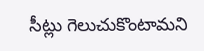సీట్లు గెలుచుకొంటామని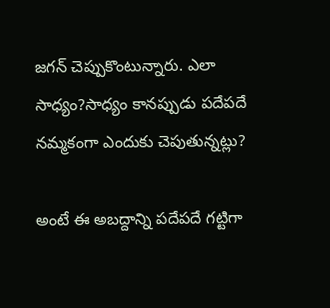జగన్‌ చెప్పుకొంటున్నారు. ఎలా సాధ్యం?సాధ్యం కానప్పుడు పదేపదే నమ్మకంగా ఎందుకు చెపుతున్నట్లు?

అంటే ఈ అబద్దాన్ని పదేపదే గట్టిగా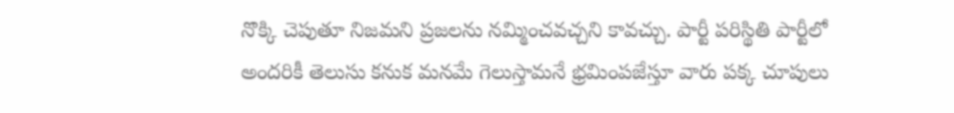నొక్కి చెపుతూ నిజమని ప్రజలను నమ్మించవచ్చని కావచ్చు. పార్టీ పరిస్థితి పార్టీలో అందరికీ తెలుసు కనుక మనమే గెలుస్తామనే భ్రమింపజేస్తూ వారు పక్క చూపులు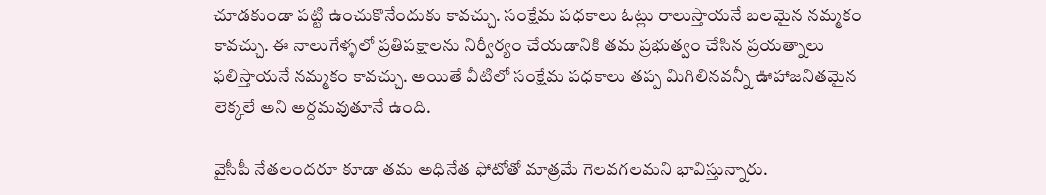చూడకుండా పట్టి ఉంచుకొనేందుకు కావచ్చు. సంక్షేమ పధకాలు ఓట్లు రాలుస్తాయనే బలమైన నమ్మకం కావచ్చు. ఈ నాలుగేళ్ళలో ప్రతిపక్షాలను నిర్వీర్యం చేయడానికి తమ ప్రభుత్వం చేసిన ప్రయత్నాలు ఫలిస్తాయనే నమ్మకం కావచ్చు. అయితే వీటిలో సంక్షేమ పధకాలు తప్ప మిగిలినవన్నీ ఊహాజనితమైన లెక్కలే అని అర్దమవుతూనే ఉంది.

వైసీపీ నేతలందరూ కూడా తమ అధినేత ఫోటోతో మాత్రమే గెలవగలమని భావిస్తున్నారు.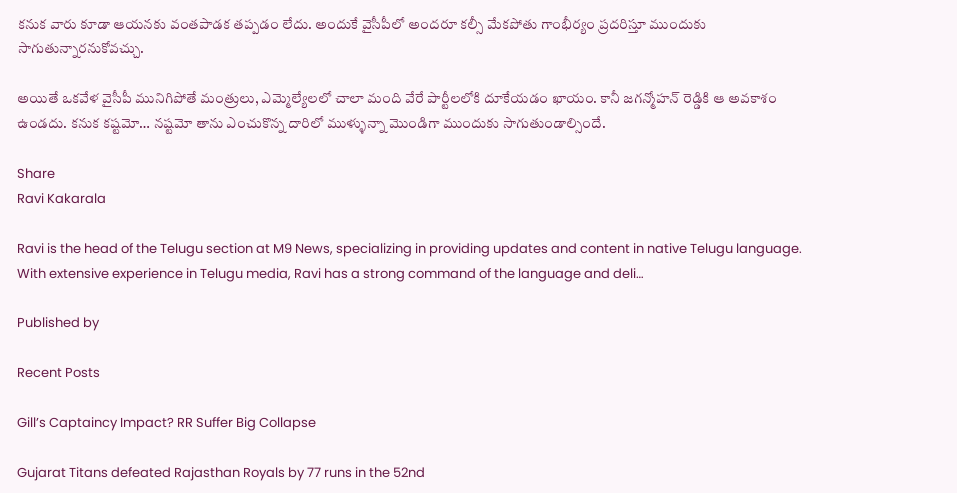కనుక వారు కూడా ఆయనకు వంతపాడక తప్పడం లేదు. అందుకే వైసీపీలో అందరూ కల్సీ మేకపోతు గాంభీర్యం ప్రదరిస్తూ ముందుకు సాగుతున్నారనుకోవచ్చు.

అయితే ఒకవేళ వైసీపీ మునిగిపోతే మంత్రులు, ఎమ్మెల్యేలలో చాలా మంది వేరే పార్టీలలోకి దూకేయడం ఖాయం. కానీ జగన్మోహన్ రెడ్డికి ఆ అవకాశం ఉండదు. కనుక కష్టమో… నష్టమో తాను ఎంచుకొన్న దారిలో ముళ్ళున్నా మొండిగా ముందుకు సాగుతుండాల్సిందే.

Share
Ravi Kakarala

Ravi is the head of the Telugu section at M9 News, specializing in providing updates and content in native Telugu language. With extensive experience in Telugu media, Ravi has a strong command of the language and deli…

Published by

Recent Posts

Gill’s Captaincy Impact? RR Suffer Big Collapse

Gujarat Titans defeated Rajasthan Royals by 77 runs in the 52nd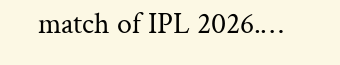match of IPL 2026.…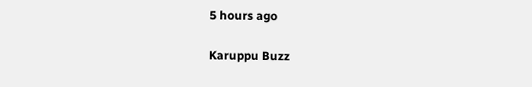5 hours ago

Karuppu Buzz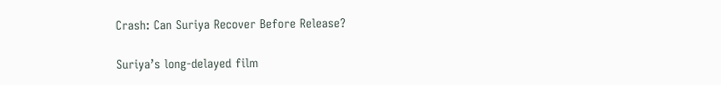Crash: Can Suriya Recover Before Release?

Suriya’s long-delayed film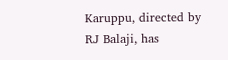Karuppu, directed by RJ Balaji, has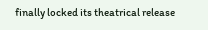finally locked its theatrical release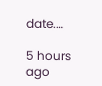date.…

5 hours ago